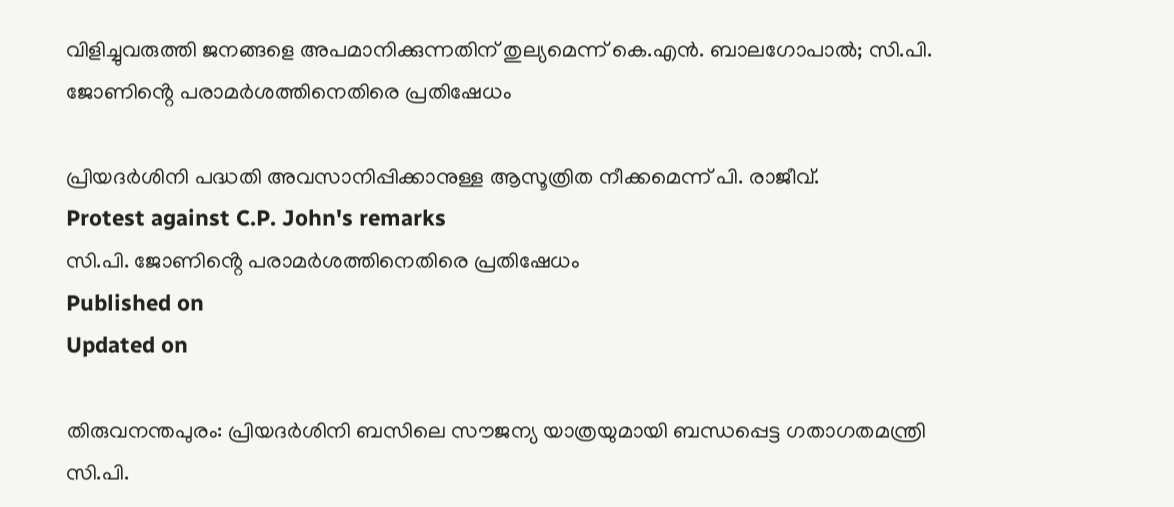വിളിച്ചുവരുത്തി ജനങ്ങളെ അപമാനിക്കുന്നതിന് തുല്യമെന്ന് കെ.എൻ. ബാലഗോപാൽ; സി.പി. ജോണിൻ്റെ പരാമർശത്തിനെതിരെ പ്രതിഷേധം

പ്രിയദർശിനി പദ്ധതി അവസാനിപ്പിക്കാനുള്ള ആസൂത്രിത നീക്കമെന്ന് പി. രാജീവ്.
Protest against C.P. John's remarks
സി.പി. ജോണിൻ്റെ പരാമർശത്തിനെതിരെ പ്രതിഷേധം
Published on
Updated on

തിരുവനന്തപുരം: പ്രിയദർശിനി ബസിലെ സൗജന്യ യാത്രയുമായി ബന്ധപ്പെട്ട ഗതാഗതമന്ത്രി സി.പി.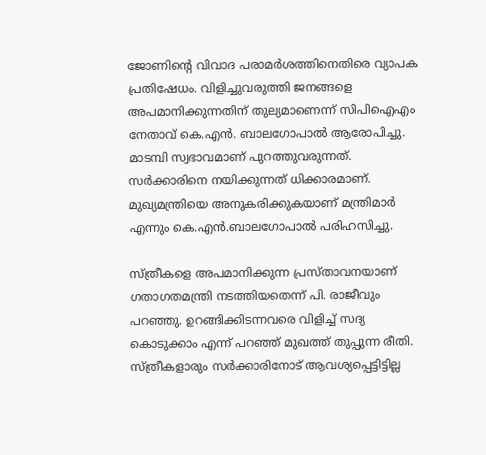ജോണിൻ്റെ വിവാദ പരാമർശത്തിനെതിരെ വ്യാപക പ്രതിഷേധം. വിളിച്ചുവരുത്തി ജനങ്ങളെ അപമാനിക്കുന്നതിന് തുല്യമാണെന്ന് സിപിഐഎം നേതാവ് കെ.എൻ. ബാലഗോപാൽ ആരോപിച്ചു. മാടമ്പി സ്വഭാവമാണ് പുറത്തുവരുന്നത്. സർക്കാരിനെ നയിക്കുന്നത് ധിക്കാരമാണ്. മുഖ്യമന്ത്രിയെ അനുകരിക്കുകയാണ് മന്ത്രിമാർ എന്നും കെ.എൻ.ബാലഗോപാൽ പരിഹസിച്ചു.

സ്ത്രീകളെ അപമാനിക്കുന്ന പ്രസ്താവനയാണ് ഗതാഗതമന്ത്രി നടത്തിയതെന്ന് പി. രാജീവും പറഞ്ഞു. ഉറങ്ങിക്കിടന്നവരെ വിളിച്ച് സദ്യ കൊടുക്കാം എന്ന് പറഞ്ഞ് മുഖത്ത് തുപ്പുന്ന രീതി. സ്ത്രീകളാരും സർക്കാരിനോട് ആവശ്യപ്പെട്ടിട്ടില്ല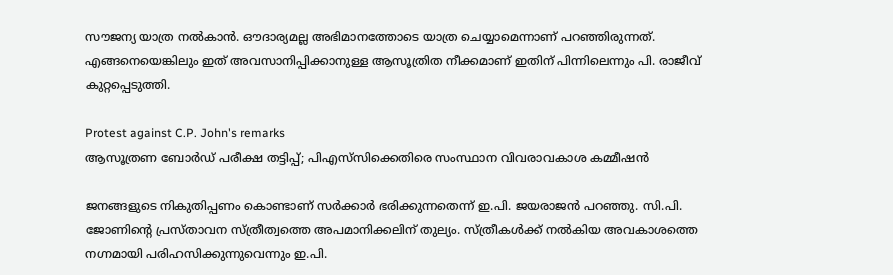സൗജന്യ യാത്ര നൽകാൻ. ഔദാര്യമല്ല അഭിമാനത്തോടെ യാത്ര ചെയ്യാമെന്നാണ് പറഞ്ഞിരുന്നത്. എങ്ങനെയെങ്കിലും ഇത് അവസാനിപ്പിക്കാനുള്ള ആസൂത്രിത നീക്കമാണ് ഇതിന് പിന്നിലെന്നും പി. രാജീവ് കുറ്റപ്പെടുത്തി.

Protest against C.P. John's remarks
ആസൂത്രണ ബോര്‍ഡ് പരീക്ഷ തട്ടിപ്പ്; പിഎസ്‌സിക്കെതിരെ സംസ്ഥാന വിവരാവകാശ കമ്മീഷന്‍

ജനങ്ങളുടെ നികുതിപ്പണം കൊണ്ടാണ് സർക്കാർ ഭരിക്കുന്നതെന്ന് ഇ.പി. ജയരാജൻ പറഞ്ഞു. സി.പി. ജോണിൻ്റെ പ്രസ്താവന സ്ത്രീത്വത്തെ അപമാനിക്കലിന് തുല്യം. സ്ത്രീകൾക്ക് നൽകിയ അവകാശത്തെ നഗ്നമായി പരിഹസിക്കുന്നുവെന്നും ഇ.പി.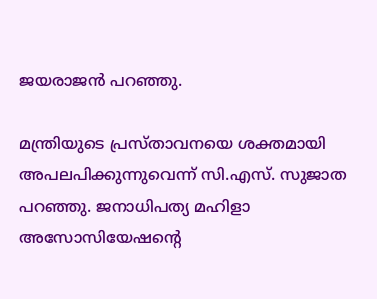ജയരാജൻ പറഞ്ഞു.

മന്ത്രിയുടെ പ്രസ്താവനയെ ശക്തമായി അപലപിക്കുന്നുവെന്ന് സി.എസ്. സുജാത പറഞ്ഞു. ജനാധിപത്യ മഹിളാ അസോസിയേഷൻ്റെ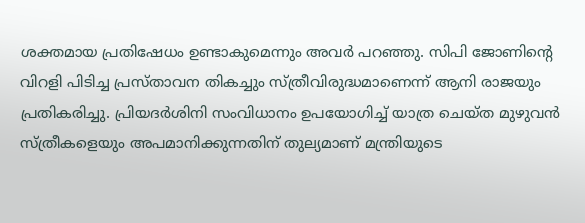ശക്തമായ പ്രതിഷേധം ഉണ്ടാകുമെന്നും അവർ പറഞ്ഞു. സിപി ജോണിൻ്റെ വിറളി പിടിച്ച പ്രസ്താവന തികച്ചും സ്ത്രീവിരുദ്ധമാണെന്ന് ആനി രാജയും പ്രതികരിച്ചു. പ്രിയദർശിനി സംവിധാനം ഉപയോഗിച്ച് യാത്ര ചെയ്ത മുഴുവൻ സ്ത്രീകളെയും അപമാനിക്കുന്നതിന് തുല്യമാണ് മന്ത്രിയുടെ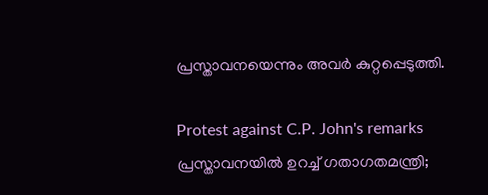പ്രസ്താവനയെന്നും അവർ കുറ്റപ്പെടുത്തി.

Protest against C.P. John's remarks
പ്രസ്താവനയിൽ ഉറച്ച് ഗതാഗതമന്ത്രി;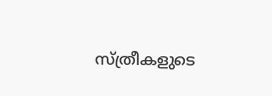സ്ത്രീകളുടെ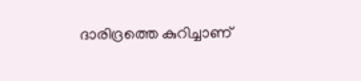ദാരിദ്രത്തെ കുറിച്ചാണ്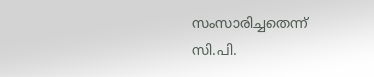സംസാരിച്ചതെന്ന് സി.പി.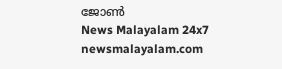ജോൺ
News Malayalam 24x7
newsmalayalam.com